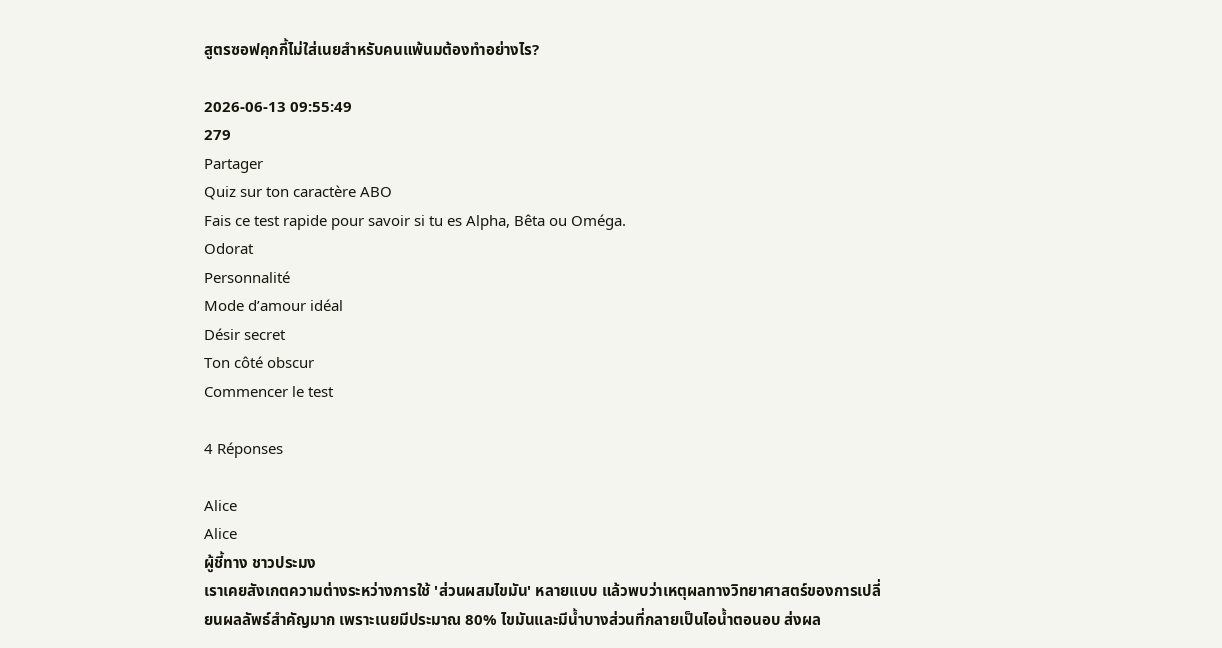สูตรซอฟคุกกี้ไม่ใส่เนยสำหรับคนแพ้นมต้องทำอย่างไร?

2026-06-13 09:55:49
279
Partager
Quiz sur ton caractère ABO
Fais ce test rapide pour savoir si tu es Alpha, Bêta ou Oméga.
Odorat
Personnalité
Mode d’amour idéal
Désir secret
Ton côté obscur
Commencer le test

4 Réponses

Alice
Alice
ผู้ชี้ทาง ชาวประมง
เราเคยสังเกตความต่างระหว่างการใช้ 'ส่วนผสมไขมัน' หลายแบบ แล้วพบว่าเหตุผลทางวิทยาศาสตร์ของการเปลี่ยนผลลัพธ์สำคัญมาก เพราะเนยมีประมาณ 80% ไขมันและมีน้ำบางส่วนที่กลายเป็นไอน้ำตอนอบ ส่งผล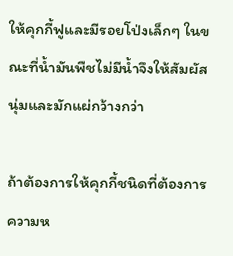ให้คุกกี้ฟูและมีรอยโป่งเล็กๆ ในขณะที่น้ำมันพืชไม่มีน้ำจึงให้สัมผัสนุ่มและมักแผ่กว้างกว่า

ถ้าต้องการให้คุกกี้ชนิดที่ต้องการความห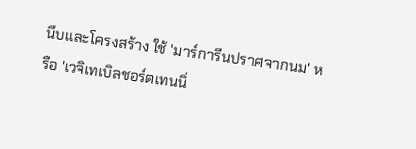นึบและโครงสร้าง ใช้ 'มาร์การีนปราศจากนม' หรือ 'เวจิเทเบิลชอร์ตเทนนิ่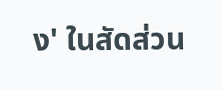ง' ในสัดส่วน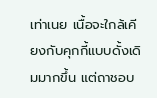เท่าเนย เนื้อจะใกล้เคียงกับคุกกี้แบบดั้งเดิมมากขึ้น แต่ถาชอบ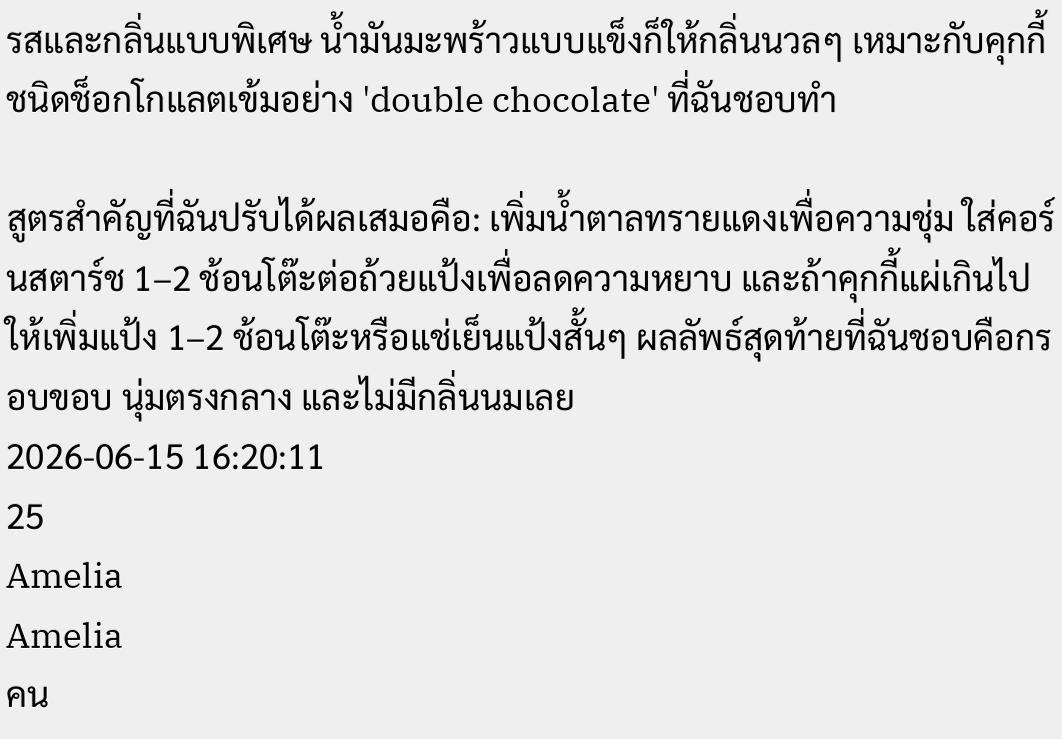รสและกลิ่นแบบพิเศษ น้ำมันมะพร้าวแบบแข็งก็ให้กลิ่นนวลๆ เหมาะกับคุกกี้ชนิดช็อกโกแลตเข้มอย่าง 'double chocolate' ที่ฉันชอบทำ

สูตรสำคัญที่ฉันปรับได้ผลเสมอคือ: เพิ่มน้ำตาลทรายแดงเพื่อความชุ่ม ใส่คอร์นสตาร์ช 1–2 ช้อนโต๊ะต่อถ้วยแป้งเพื่อลดความหยาบ และถ้าคุกกี้แผ่เกินไป ให้เพิ่มแป้ง 1–2 ช้อนโต๊ะหรือแช่เย็นแป้งสั้นๆ ผลลัพธ์สุดท้ายที่ฉันชอบคือกรอบขอบ นุ่มตรงกลาง และไม่มีกลิ่นนมเลย
2026-06-15 16:20:11
25
Amelia
Amelia
คน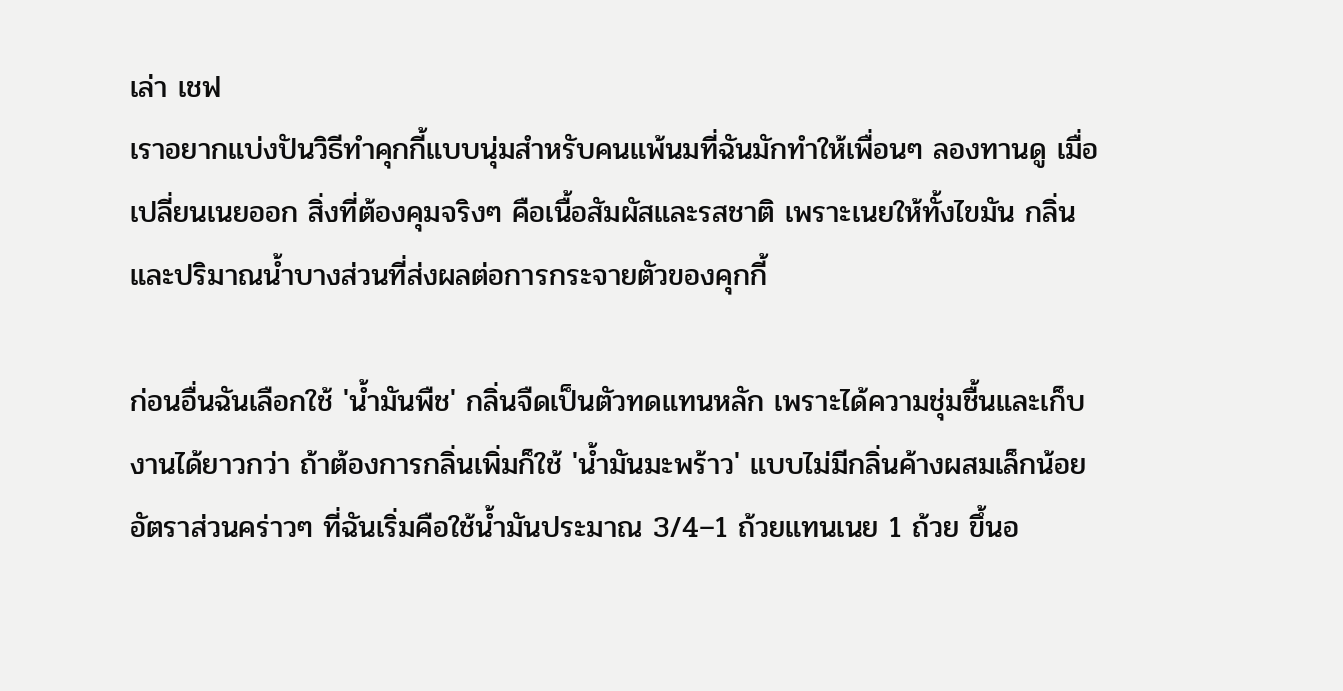เล่า เชฟ
เราอยากแบ่งปันวิธีทำคุกกี้แบบนุ่มสำหรับคนแพ้นมที่ฉันมักทำให้เพื่อนๆ ลองทานดู เมื่อเปลี่ยนเนยออก สิ่งที่ต้องคุมจริงๆ คือเนื้อสัมผัสและรสชาติ เพราะเนยให้ทั้งไขมัน กลิ่น และปริมาณน้ำบางส่วนที่ส่งผลต่อการกระจายตัวของคุกกี้

ก่อนอื่นฉันเลือกใช้ 'น้ำมันพืช' กลิ่นจืดเป็นตัวทดแทนหลัก เพราะได้ความชุ่มชื้นและเก็บงานได้ยาวกว่า ถ้าต้องการกลิ่นเพิ่มก็ใช้ 'น้ำมันมะพร้าว' แบบไม่มีกลิ่นค้างผสมเล็กน้อย อัตราส่วนคร่าวๆ ที่ฉันเริ่มคือใช้น้ำมันประมาณ 3/4–1 ถ้วยแทนเนย 1 ถ้วย ขึ้นอ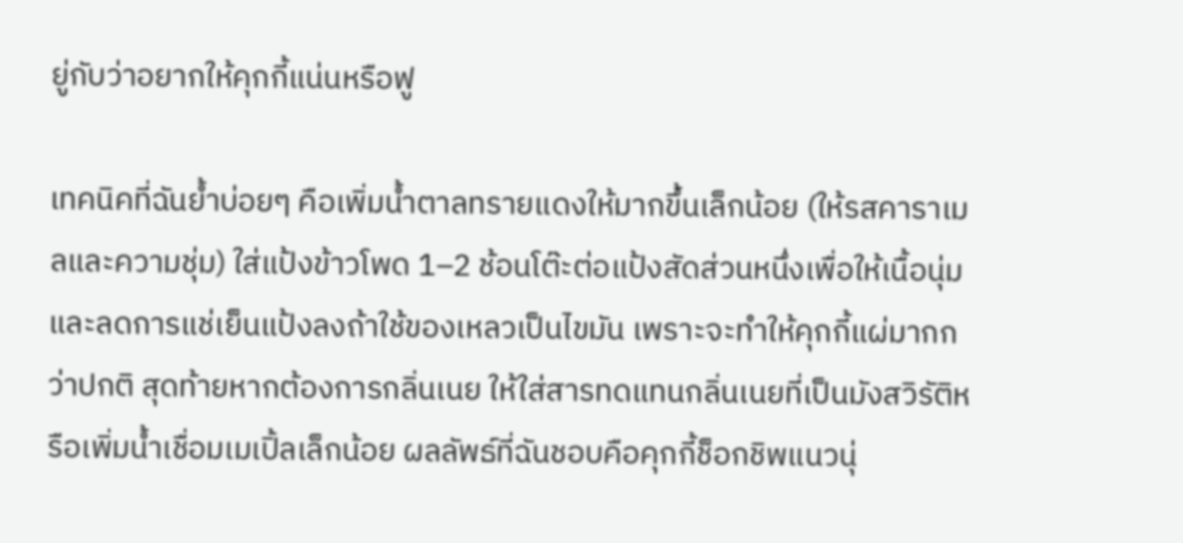ยู่กับว่าอยากให้คุกกี้แน่นหรือฟู

เทคนิคที่ฉันย้ำบ่อยๆ คือเพิ่มน้ำตาลทรายแดงให้มากขึ้นเล็กน้อย (ให้รสคาราเมลและความชุ่ม) ใส่แป้งข้าวโพด 1–2 ช้อนโต๊ะต่อแป้งสัดส่วนหนึ่งเพื่อให้เนื้อนุ่ม และลดการแช่เย็นแป้งลงถ้าใช้ของเหลวเป็นไขมัน เพราะจะทำให้คุกกี้แผ่มากกว่าปกติ สุดท้ายหากต้องการกลิ่นเนย ให้ใส่สารทดแทนกลิ่นเนยที่เป็นมังสวิรัติหรือเพิ่มน้ำเชื่อมเมเปิ้ลเล็กน้อย ผลลัพธ์ที่ฉันชอบคือคุกกี้ช็อกชิพแนวนุ่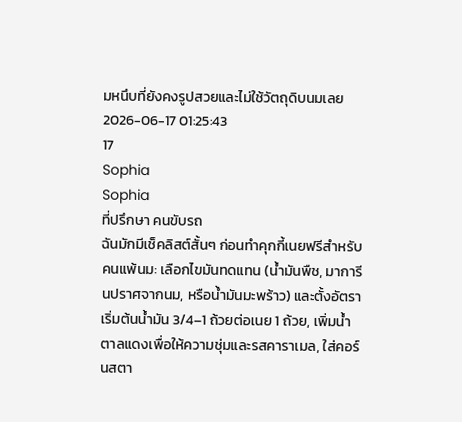มหนึบที่ยังคงรูปสวยและไม่ใช้วัตถุดิบนมเลย
2026-06-17 01:25:43
17
Sophia
Sophia
ที่ปรึกษา คนขับรถ
ฉันมักมีเช็คลิสต์สั้นๆ ก่อนทำคุกกี้เนยฟรีสำหรับคนแพ้นม: เลือกไขมันทดแทน (น้ำมันพืช, มาการีนปราศจากนม, หรือน้ำมันมะพร้าว) และตั้งอัตราเริ่มต้นน้ำมัน 3/4–1 ถ้วยต่อเนย 1 ถ้วย, เพิ่มน้ำตาลแดงเพื่อให้ความชุ่มและรสคาราเมล, ใส่คอร์นสตา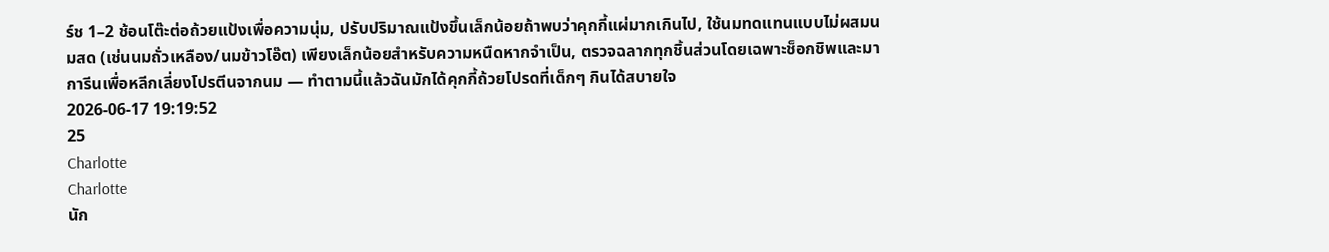ร์ช 1–2 ช้อนโต๊ะต่อถ้วยแป้งเพื่อความนุ่ม, ปรับปริมาณแป้งขึ้นเล็กน้อยถ้าพบว่าคุกกี้แผ่มากเกินไป, ใช้นมทดแทนแบบไม่ผสมนมสด (เช่นนมถั่วเหลือง/นมข้าวโอ๊ต) เพียงเล็กน้อยสำหรับความหนืดหากจำเป็น, ตรวจฉลากทุกชิ้นส่วนโดยเฉพาะช็อกชิพและมาการีนเพื่อหลีกเลี่ยงโปรตีนจากนม — ทำตามนี้แล้วฉันมักได้คุกกี้ถ้วยโปรดที่เด็กๆ กินได้สบายใจ
2026-06-17 19:19:52
25
Charlotte
Charlotte
นัก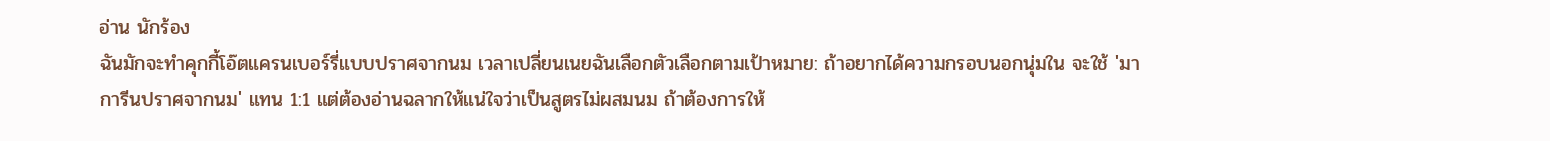อ่าน นักร้อง
ฉันมักจะทำคุกกี้โอ๊ตแครนเบอร์รี่แบบปราศจากนม เวลาเปลี่ยนเนยฉันเลือกตัวเลือกตามเป้าหมาย: ถ้าอยากได้ความกรอบนอกนุ่มใน จะใช้ 'มาการีนปราศจากนม' แทน 1:1 แต่ต้องอ่านฉลากให้แน่ใจว่าเป็นสูตรไม่ผสมนม ถ้าต้องการให้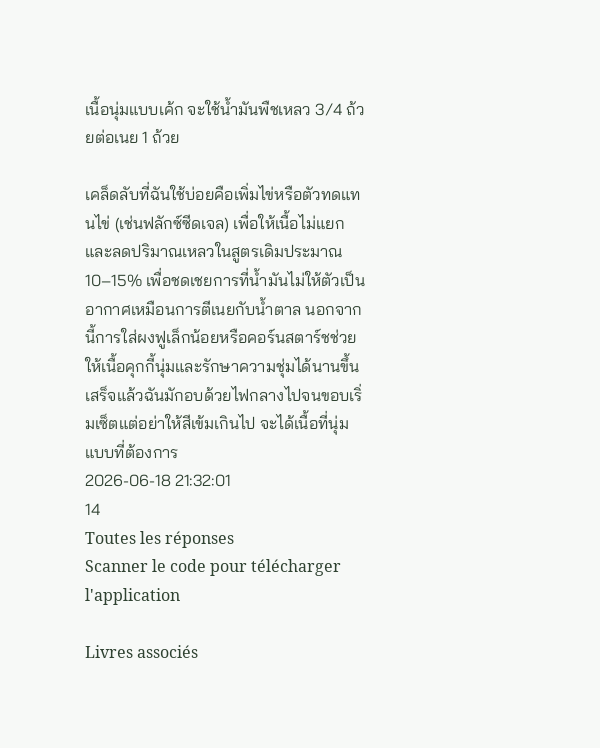เนื้อนุ่มแบบเค้ก จะใช้น้ำมันพืชเหลว 3/4 ถ้วยต่อเนย 1 ถ้วย

เคล็ดลับที่ฉันใช้บ่อยคือเพิ่มไข่หรือตัวทดแทนไข่ (เช่นฟลักซ์ซีดเจล) เพื่อให้เนื้อไม่แยก และลดปริมาณเหลวในสูตรเดิมประมาณ 10–15% เพื่อชดเชยการที่น้ำมันไม่ให้ตัวเป็นอากาศเหมือนการตีเนยกับน้ำตาล นอกจากนี้การใส่ผงฟูเล็กน้อยหรือคอร์นสตาร์ชช่วยให้เนื้อคุกกี้นุ่มและรักษาความชุ่มได้นานขึ้น เสร็จแล้วฉันมักอบด้วยไฟกลางไปจนขอบเริ่มเซ็ตแต่อย่าให้สีเข้มเกินไป จะได้เนื้อที่นุ่มแบบที่ต้องการ
2026-06-18 21:32:01
14
Toutes les réponses
Scanner le code pour télécharger l'application

Livres associés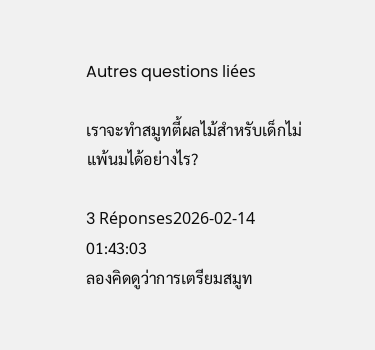Autres questions liées

เราจะทำสมูทตี้ผลไม้สำหรับเด็กไม่แพ้นมได้อย่างไร?

3 Réponses2026-02-14 01:43:03
ลองคิดดูว่าการเตรียมสมูท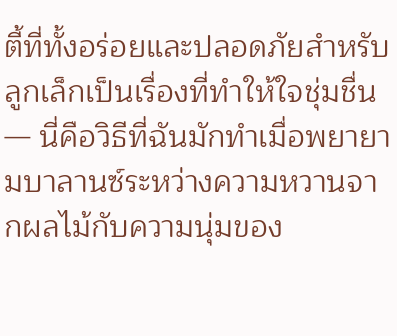ตี้ที่ทั้งอร่อยและปลอดภัยสำหรับลูกเล็กเป็นเรื่องที่ทำให้ใจชุ่มชื่น — นี่คือวิธีที่ฉันมักทำเมื่อพยายามบาลานซ์ระหว่างความหวานจากผลไม้กับความนุ่มของ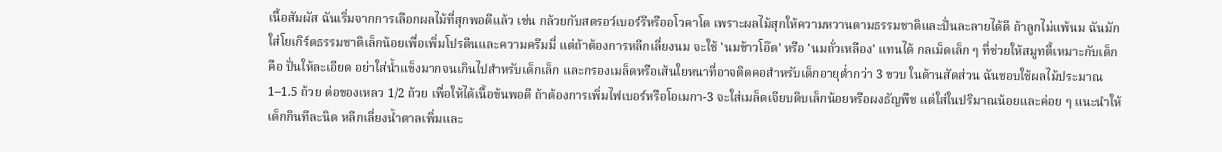เนื้อสัมผัส ฉันเริ่มจากการเลือกผลไม้ที่สุกพอดีแล้ว เช่น กล้วยกับสตรอว์เบอร์รีหรืออโวคาโด เพราะผลไม้สุกให้ความหวานตามธรรมชาติและปั่นละลายได้ดี ถ้าลูกไม่แพ้นม ฉันมักใส่โยเกิร์ตธรรมชาติเล็กน้อยเพื่อเพิ่มโปรตีนและความครีมมี่ แต่ถ้าต้องการหลีกเลี่ยงนม จะใช้ 'นมข้าวโอ๊ต' หรือ 'นมถั่วเหลือง' แทนได้ กลเม็ดเล็ก ๆ ที่ช่วยให้สมูทตี้เหมาะกับเด็กคือ ปั่นให้ละเอียด อย่าใส่น้ำแข็งมากจนเกินไปสำหรับเด็กเล็ก และกรองเมล็ดหรือเส้นใยหนาที่อาจติดคอสำหรับเด็กอายุต่ำกว่า 3 ขวบ ในด้านสัดส่วน ฉันชอบใช้ผลไม้ประมาณ 1–1.5 ถ้วย ต่อของเหลว 1/2 ถ้วย เพื่อให้ได้เนื้อข้นพอดี ถ้าต้องการเพิ่มไฟเบอร์หรือโอเมกา-3 จะใส่เมล็ดเจียบดิบเล็กน้อยหรือผงธัญพืช แต่ใส่ในปริมาณน้อยและค่อย ๆ แนะนำให้เด็กกินทีละนิด หลีกเลี่ยงน้ำตาลเพิ่มและ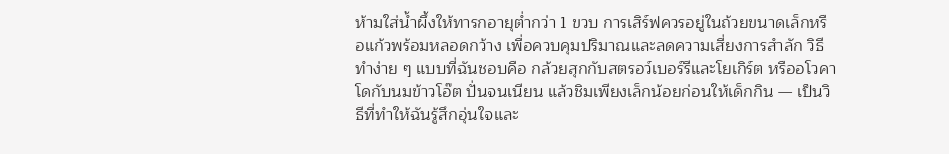ห้ามใส่น้ำผึ้งให้ทารกอายุต่ำกว่า 1 ขวบ การเสิร์ฟควรอยู่ในถ้วยขนาดเล็กหรือแก้วพร้อมหลอดกว้าง เพื่อควบคุมปริมาณและลดความเสี่ยงการสำลัก วิธีทำง่าย ๆ แบบที่ฉันชอบคือ กล้วยสุกกับสตรอว์เบอร์รีและโยเกิร์ต หรืออโวคาโดกับนมข้าวโอ๊ต ปั่นจนเนียน แล้วชิมเพียงเล็กน้อยก่อนให้เด็กกิน — เป็นวิธีที่ทำให้ฉันรู้สึกอุ่นใจและ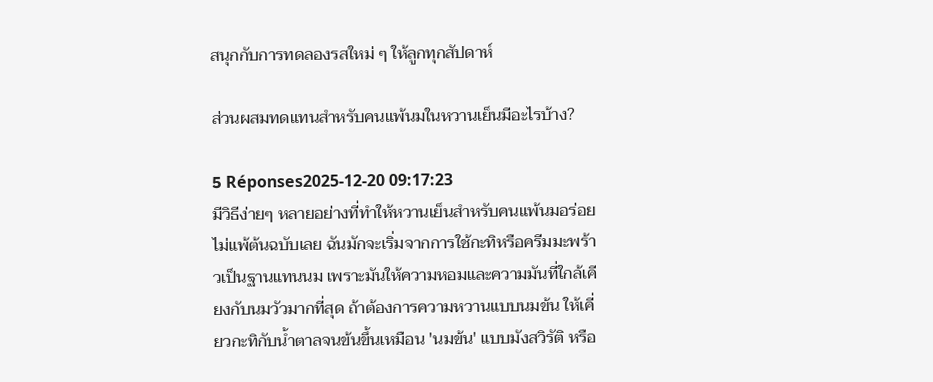สนุกกับการทดลองรสใหม่ ๆ ให้ลูกทุกสัปดาห์

ส่วนผสมทดแทนสำหรับคนแพ้นมในหวานเย็นมีอะไรบ้าง?

5 Réponses2025-12-20 09:17:23
มีวิธีง่ายๆ หลายอย่างที่ทำให้หวานเย็นสำหรับคนแพ้นมอร่อยไม่แพ้ต้นฉบับเลย ฉันมักจะเริ่มจากการใช้กะทิหรือครีมมะพร้าวเป็นฐานแทนนม เพราะมันให้ความหอมและความมันที่ใกล้เคียงกับนมวัวมากที่สุด ถ้าต้องการความหวานแบบนมข้น ให้เคี่ยวกะทิกับน้ำตาลจนข้นขึ้นเหมือน 'นมข้น' แบบมังสวิรัติ หรือ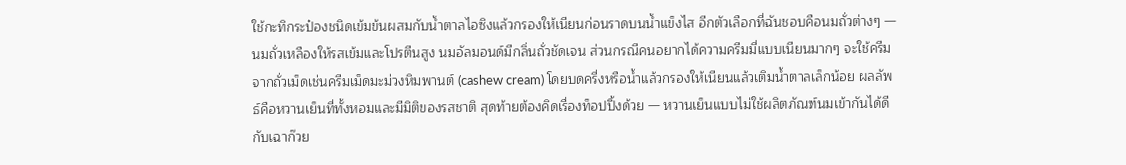ใช้กะทิกระป๋องชนิดเข้มข้นผสมกับน้ำตาลไอซิงแล้วกรองให้เนียนก่อนราดบนน้ำแข็งไส อีกตัวเลือกที่ฉันชอบคือนมถั่วต่างๆ — นมถั่วเหลืองให้รสเข้มและโปรตีนสูง นมอัลมอนด์มีกลิ่นถั่วชัดเจน ส่วนกรณีคนอยากได้ความครีมมี่แบบเนียนมากๆ จะใช้ครีมจากถั่วเม็ดเช่นครีมเม็ดมะม่วงหิมพานต์ (cashew cream) โดยบดครี่งหรือน้ำแล้วกรองให้เนียนแล้วเติมน้ำตาลเล็กน้อย ผลลัพธ์คือหวานเย็นที่ทั้งหอมและมีมิติของรสชาติ สุดท้ายต้องคิดเรื่องท็อปปิ้งด้วย — หวานเย็นแบบไม่ใช้ผลิตภัณฑ์นมเข้ากันได้ดีกับเฉาก๊วย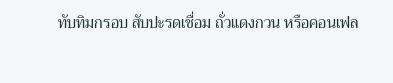ทับทิมกรอบ สับปะรดเชื่อม ถั่วแดงกวน หรือคอนเฟล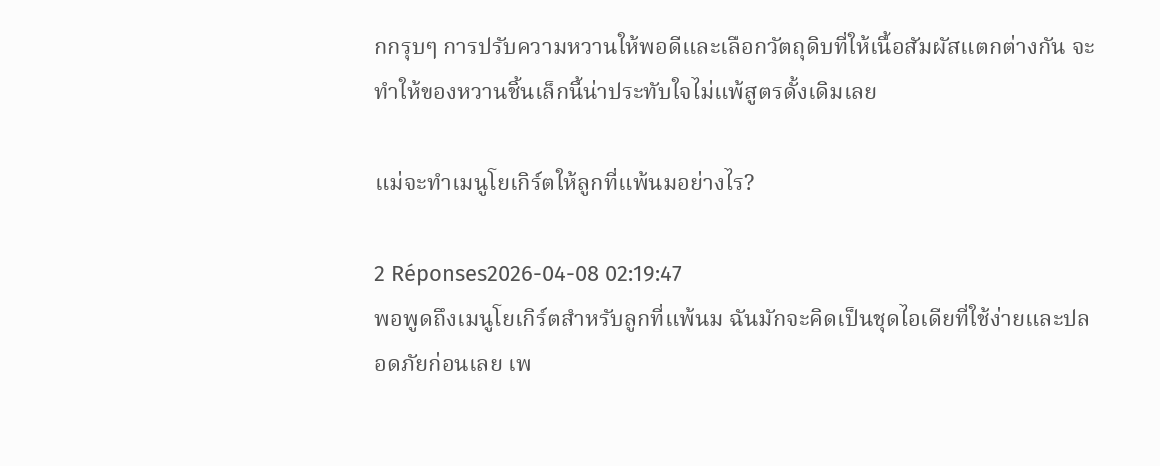กกรุบๆ การปรับความหวานให้พอดีและเลือกวัตถุดิบที่ให้เนื้อสัมผัสแตกต่างกัน จะทำให้ของหวานชิ้นเล็กนี้น่าประทับใจไม่แพ้สูตรดั้งเดิมเลย

แม่จะทำเมนูโยเกิร์ตให้ลูกที่แพ้นมอย่างไร?

2 Réponses2026-04-08 02:19:47
พอพูดถึงเมนูโยเกิร์ตสำหรับลูกที่แพ้นม ฉันมักจะคิดเป็นชุดไอเดียที่ใช้ง่ายและปลอดภัยก่อนเลย เพ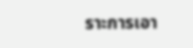ราะการเอา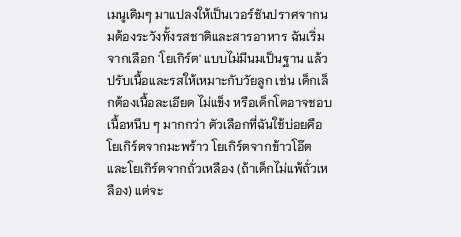เมนูเดิมๆ มาแปลงให้เป็นเวอร์ชันปราศจากนมต้องระวังทั้งรสชาติและสารอาหาร ฉันเริ่มจากเลือก 'โยเกิร์ต' แบบไม่มีนมเป็นฐาน แล้วปรับเนื้อและรสให้เหมาะกับวัยลูก เช่น เด็กเล็กต้องเนื้อละเอียด ไม่แข็ง หรือเด็กโตอาจชอบเนื้อหนึบ ๆ มากกว่า ตัวเลือกที่ฉันใช้บ่อยคือโยเกิร์ตจากมะพร้าว โยเกิร์ตจากข้าวโอ๊ต และโยเกิร์ตจากถั่วเหลือง (ถ้าเด็กไม่แพ้ถั่วเหลือง) แต่จะ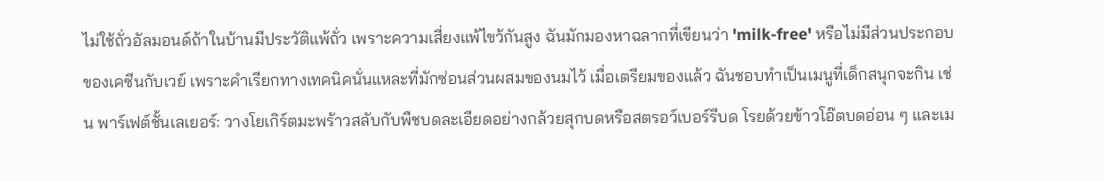ไม่ใช้ถั่วอัลมอนด์ถ้าในบ้านมีประวัติแพ้ถั่ว เพราะความเสี่ยงแพ้ไขว้กันสูง ฉันมักมองหาฉลากที่เขียนว่า 'milk-free' หรือไม่มีส่วนประกอบของเคซีนกับเวย์ เพราะคำเรียกทางเทคนิคนั่นแหละที่มักซ่อนส่วนผสมของนมไว้ เมื่อเตรียมของแล้ว ฉันชอบทำเป็นเมนูที่เด็กสนุกจะกิน เช่น พาร์เฟต์ชั้นเลเยอร์: วางโยเกิร์ตมะพร้าวสลับกับพืชบดละเอียดอย่างกล้วยสุกบดหรือสตรอว์เบอร์รีบด โรยด้วยข้าวโอ๊ตบดอ่อน ๆ และเม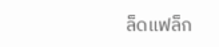ล็ดแฟล็ก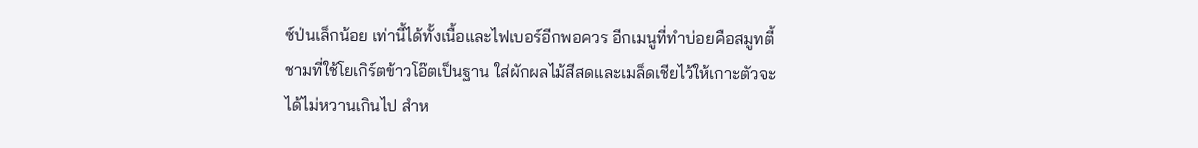ซ์ป่นเล็กน้อย เท่านี้ได้ทั้งเนื้อและไฟเบอร์อีกพอควร อีกเมนูที่ทำบ่อยคือสมูทตี้ชามที่ใช้โยเกิร์ตข้าวโอ๊ตเป็นฐาน ใส่ผักผลไม้สีสดและเมล็ดเชียไว้ให้เกาะตัวจะได้ไม่หวานเกินไป สำห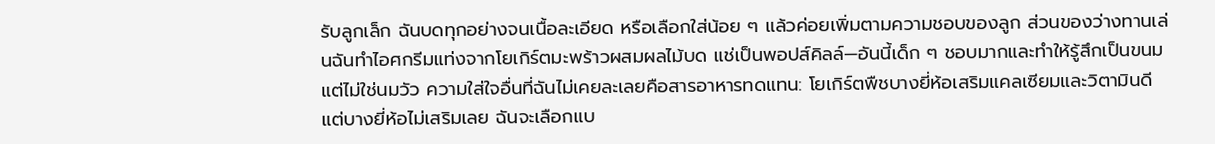รับลูกเล็ก ฉันบดทุกอย่างจนเนื้อละเอียด หรือเลือกใส่น้อย ๆ แล้วค่อยเพิ่มตามความชอบของลูก ส่วนของว่างทานเล่นฉันทำไอศกรีมแท่งจากโยเกิร์ตมะพร้าวผสมผลไม้บด แช่เป็นพอปส์คิลล์—อันนี้เด็ก ๆ ชอบมากและทำให้รู้สึกเป็นขนมแต่ไม่ใช่นมวัว ความใส่ใจอื่นที่ฉันไม่เคยละเลยคือสารอาหารทดแทน: โยเกิร์ตพืชบางยี่ห้อเสริมแคลเซียมและวิตามินดี แต่บางยี่ห้อไม่เสริมเลย ฉันจะเลือกแบ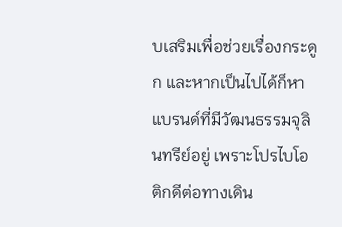บเสริมเพื่อช่วยเรื่องกระดูก และหากเป็นไปได้ก็หาแบรนด์ที่มีวัฒนธรรมจุลินทรีย์อยู่ เพราะโปรไบโอติกดีต่อทางเดิน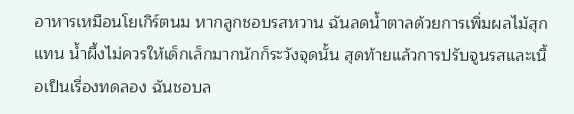อาหารเหมือนโยเกิร์ตนม หากลูกชอบรสหวาน ฉันลดน้ำตาลด้วยการเพิ่มผลไม้สุกแทน น้ำผึ้งไม่ควรให้เด็กเล็กมากนักก็ระวังจุดนั้น สุดท้ายแล้วการปรับจูนรสและเนื้อเป็นเรื่องทดลอง ฉันชอบล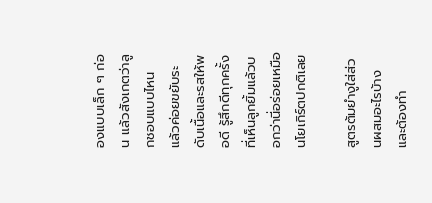องแบบเล็ก ๆ ก่อน แล้วสังเกตว่าลูกชอบแบบไหน แล้วค่อยขยับระดับเนื้อและรสให้พอดี รู้สึกดีทุกครั้งที่เห็นลูกยิ้มแล้วบอกว่านี่อร่อยเหมือนโยเกิร์ตปกติเลย

สูตรต้มยำงูใส่ส่วนผสมอะไรบ้างและต้องทำ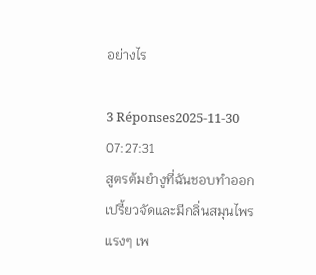อย่างไร

3 Réponses2025-11-30 07:27:31
สูตรต้มยำงูที่ฉันชอบทำออกเปรี้ยวจัดและมีกลิ่นสมุนไพรแรงๆ เพ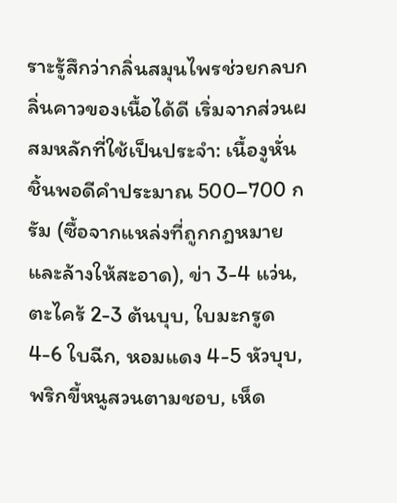ราะรู้สึกว่ากลิ่นสมุนไพรช่วยกลบกลิ่นคาวของเนื้อได้ดี เริ่มจากส่วนผสมหลักที่ใช้เป็นประจำ: เนื้องูหั่นชิ้นพอดีคำประมาณ 500–700 กรัม (ซื้อจากแหล่งที่ถูกกฎหมายและล้างให้สะอาด), ข่า 3-4 แว่น, ตะไคร้ 2-3 ต้นบุบ, ใบมะกรูด 4-6 ใบฉีก, หอมแดง 4-5 หัวบุบ, พริกขี้หนูสวนตามชอบ, เห็ด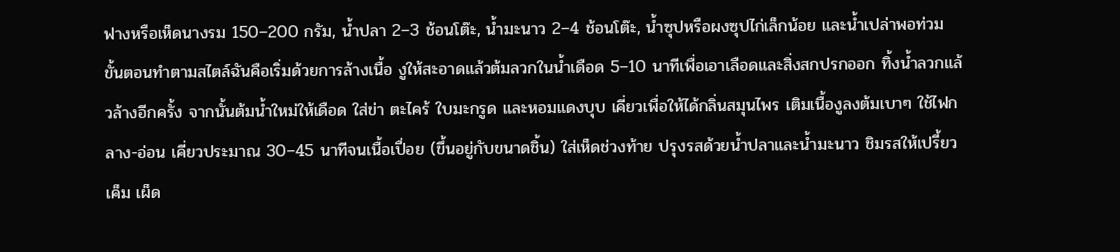ฟางหรือเห็ดนางรม 150–200 กรัม, น้ำปลา 2–3 ช้อนโต๊ะ, น้ำมะนาว 2–4 ช้อนโต๊ะ, น้ำซุปหรือผงซุปไก่เล็กน้อย และน้ำเปล่าพอท่วม ขั้นตอนทำตามสไตล์ฉันคือเริ่มด้วยการล้างเนื้อ งูให้สะอาดแล้วต้มลวกในน้ำเดือด 5–10 นาทีเพื่อเอาเลือดและสิ่งสกปรกออก ทิ้งน้ำลวกแล้วล้างอีกครั้ง จากนั้นต้มน้ำใหม่ให้เดือด ใส่ข่า ตะไคร้ ใบมะกรูด และหอมแดงบุบ เคี่ยวเพื่อให้ได้กลิ่นสมุนไพร เติมเนื้องูลงต้มเบาๆ ใช้ไฟกลาง-อ่อน เคี่ยวประมาณ 30–45 นาทีจนเนื้อเปื่อย (ขึ้นอยู่กับขนาดชิ้น) ใส่เห็ดช่วงท้าย ปรุงรสด้วยน้ำปลาและน้ำมะนาว ชิมรสให้เปรี้ยว เค็ม เผ็ด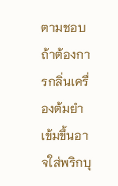ตามชอบ ถ้าต้องการกลิ่นเครื่องต้มยำเข้มขึ้นอาจใส่พริกบุ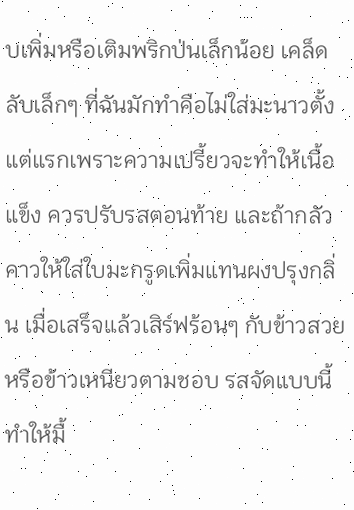บเพิ่มหรือเติมพริกป่นเล็กน้อย เคล็ดลับเล็กๆ ที่ฉันมักทำคือไม่ใส่มะนาวตั้งแต่แรกเพราะความเปรี้ยวจะทำให้เนื้อแข็ง ควรปรับรสตอนท้าย และถ้ากลัวคาวให้ใส่ใบมะกรูดเพิ่มแทนผงปรุงกลิ่น เมื่อเสร็จแล้วเสิร์ฟร้อนๆ กับข้าวสวยหรือข้าวเหนียวตามชอบ รสจัดแบบนี้ทำให้มื้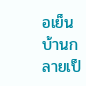อเย็นบ้านกลายเป็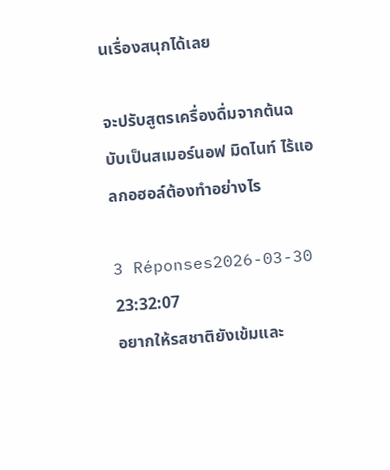นเรื่องสนุกได้เลย

จะปรับสูตรเครื่องดื่มจากต้นฉบับเป็นสเมอร์นอฟ มิดไนท์ ไร้แอลกอฮอล์ต้องทำอย่างไร

3 Réponses2026-03-30 23:32:07
อยากให้รสชาติยังเข้มและ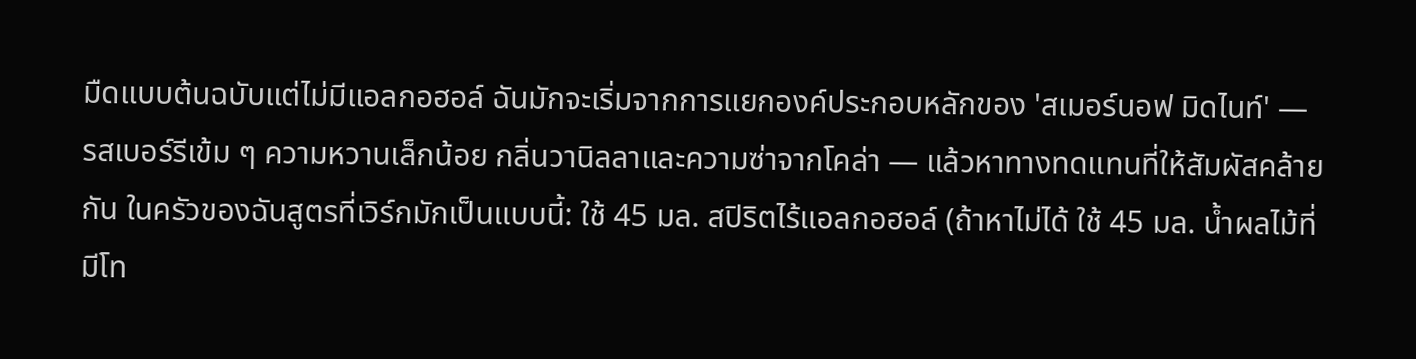มืดแบบต้นฉบับแต่ไม่มีแอลกอฮอล์ ฉันมักจะเริ่มจากการแยกองค์ประกอบหลักของ 'สเมอร์นอฟ มิดไนท์' — รสเบอร์รีเข้ม ๆ ความหวานเล็กน้อย กลิ่นวานิลลาและความซ่าจากโคล่า — แล้วหาทางทดแทนที่ให้สัมผัสคล้ายกัน ในครัวของฉันสูตรที่เวิร์กมักเป็นแบบนี้: ใช้ 45 มล. สปิริตไร้แอลกอฮอล์ (ถ้าหาไม่ได้ ใช้ 45 มล. น้ำผลไม้ที่มีโท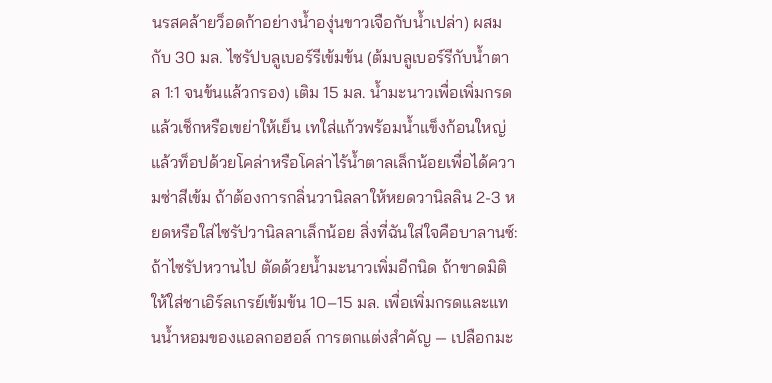นรสคล้ายว็อดก้าอย่างน้ำองุ่นขาวเจือกับน้ำเปล่า) ผสมกับ 30 มล. ไซรัปบลูเบอร์รีเข้มข้น (ต้มบลูเบอร์รีกับน้ำตาล 1:1 จนข้นแล้วกรอง) เติม 15 มล. น้ำมะนาวเพื่อเพิ่มกรด แล้วเช็กหรือเขย่าให้เย็น เทใส่แก้วพร้อมน้ำแข็งก้อนใหญ่ แล้วท็อปด้วยโคล่าหรือโคล่าไร้น้ำตาลเล็กน้อยเพื่อได้ความซ่าสีเข้ม ถ้าต้องการกลิ่นวานิลลาให้หยดวานิลลิน 2-3 หยดหรือใส่ไซรัปวานิลลาเล็กน้อย สิ่งที่ฉันใส่ใจคือบาลานซ์: ถ้าไซรัปหวานไป ตัดด้วยน้ำมะนาวเพิ่มอีกนิด ถ้าขาดมิติ ให้ใส่ชาเอิร์ลเกรย์เข้มข้น 10–15 มล. เพื่อเพิ่มกรดและแทนน้ำหอมของแอลกอฮอล์ การตกแต่งสำคัญ — เปลือกมะ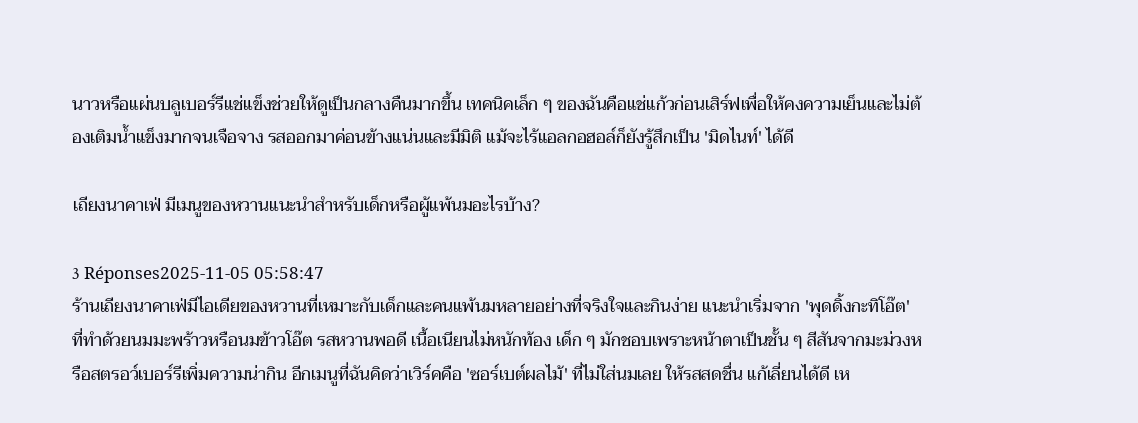นาวหรือแผ่นบลูเบอร์รีแช่แข็งช่วยให้ดูเป็นกลางคืนมากขึ้น เทคนิคเล็ก ๆ ของฉันคือแช่แก้วก่อนเสิร์ฟเพื่อให้คงความเย็นและไม่ต้องเติมน้ำแข็งมากจนเจือจาง รสออกมาค่อนข้างแน่นและมีมิติ แม้จะไร้แอลกอฮอล์ก็ยังรู้สึกเป็น 'มิดไนท์' ได้ดี

เถียงนาคาเฟ่ มีเมนูของหวานแนะนำสำหรับเด็กหรือผู้แพ้นมอะไรบ้าง?

3 Réponses2025-11-05 05:58:47
ร้านเถียงนาคาเฟ่มีไอเดียของหวานที่เหมาะกับเด็กและคนแพ้นมหลายอย่างที่จริงใจและกินง่าย แนะนำเริ่มจาก 'พุดดิ้งกะทิโอ๊ต' ที่ทำด้วยนมมะพร้าวหรือนมข้าวโอ๊ต รสหวานพอดี เนื้อเนียนไม่หนักท้อง เด็ก ๆ มักชอบเพราะหน้าตาเป็นชั้น ๆ สีสันจากมะม่วงหรือสตรอว์เบอร์รีเพิ่มความน่ากิน อีกเมนูที่ฉันคิดว่าเวิร์คคือ 'ซอร์เบต์ผลไม้' ที่ไม่ใส่นมเลย ให้รสสดชื่น แก้เลี่ยนได้ดี เห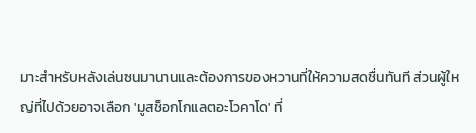มาะสำหรับหลังเล่นซนมานานและต้องการของหวานที่ให้ความสดชื่นทันที ส่วนผู้ใหญ่ที่ไปด้วยอาจเลือก 'มูสช็อกโกแลตอะโวคาโด' ที่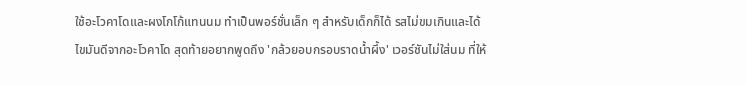ใช้อะโวคาโดและผงโกโก้แทนนม ทำเป็นพอร์ชั่นเล็ก ๆ สำหรับเด็กก็ได้ รสไม่ขมเกินและได้ไขมันดีจากอะโวคาโด สุดท้ายอยากพูดถึง 'กล้วยอบกรอบราดน้ำผึ้ง' เวอร์ชันไม่ใส่นม ที่ให้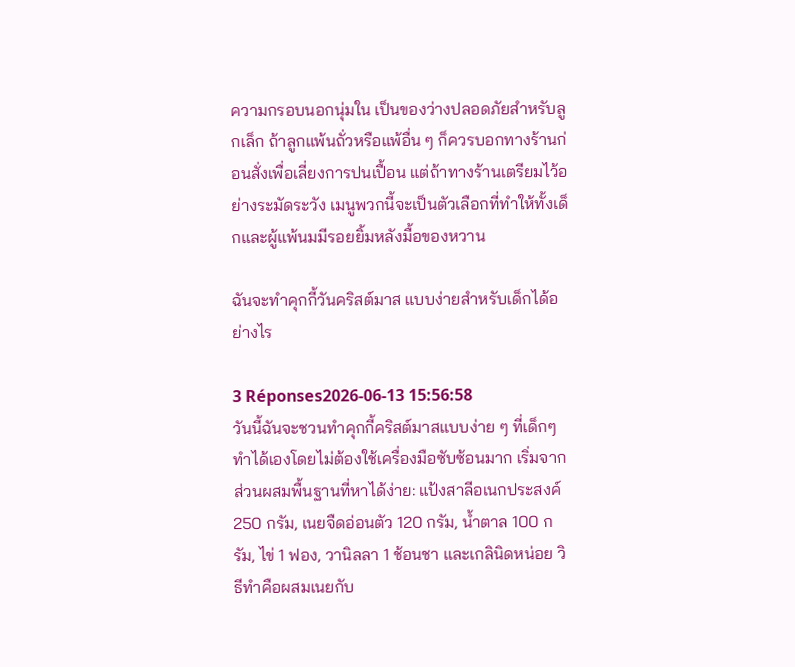ความกรอบนอกนุ่มใน เป็นของว่างปลอดภัยสำหรับลูกเล็ก ถ้าลูกแพ้นถั่วหรือแพ้อื่น ๆ ก็ควรบอกทางร้านก่อนสั่งเพื่อเลี่ยงการปนเปื้อน แต่ถ้าทางร้านเตรียมไว้อย่างระมัดระวัง เมนูพวกนี้จะเป็นตัวเลือกที่ทำให้ทั้งเด็กและผู้แพ้นมมีรอยยิ้มหลังมื้อของหวาน

ฉันจะทำคุกกี้วันคริสต์มาส แบบง่ายสำหรับเด็กได้อย่างไร

3 Réponses2026-06-13 15:56:58
วันนี้ฉันจะชวนทำคุกกี้คริสต์มาสแบบง่าย ๆ ที่เด็กๆ ทำได้เองโดยไม่ต้องใช้เครื่องมือซับซ้อนมาก เริ่มจากส่วนผสมพื้นฐานที่หาได้ง่าย: แป้งสาลีอเนกประสงค์ 250 กรัม, เนยจืดอ่อนตัว 120 กรัม, น้ำตาล 100 กรัม, ไข่ 1 ฟอง, วานิลลา 1 ช้อนชา และเกลินิดหน่อย วิธีทำคือผสมเนยกับ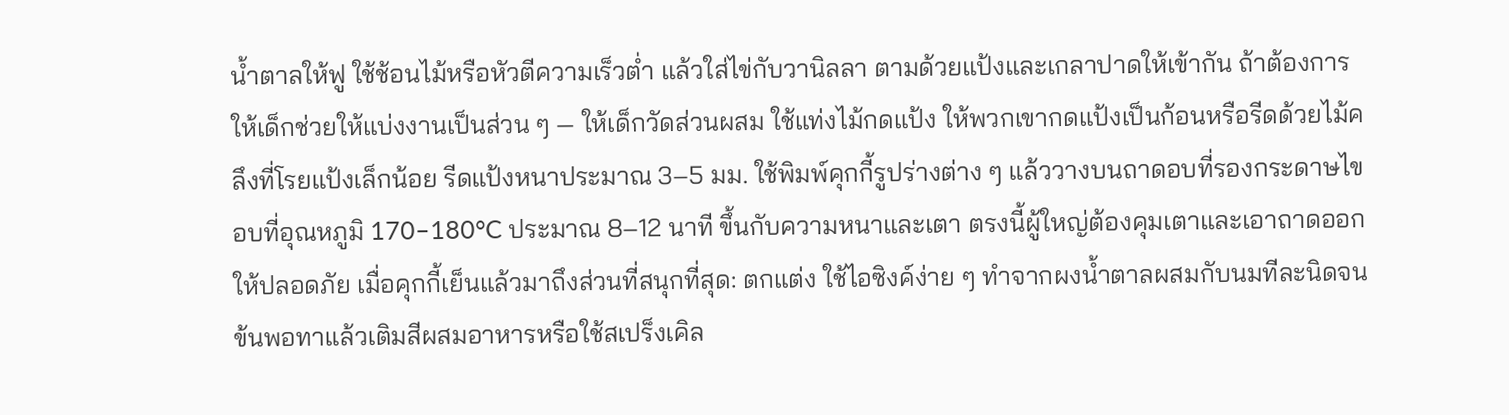น้ำตาลให้ฟู ใช้ช้อนไม้หรือหัวตีความเร็วต่ำ แล้วใส่ไข่กับวานิลลา ตามด้วยแป้งและเกลาปาดให้เข้ากัน ถ้าต้องการให้เด็กช่วยให้แบ่งงานเป็นส่วน ๆ — ให้เด็กวัดส่วนผสม ใช้แท่งไม้กดแป้ง ให้พวกเขากดแป้งเป็นก้อนหรือรีดด้วยไม้คลึงที่โรยแป้งเล็กน้อย รีดแป้งหนาประมาณ 3–5 มม. ใช้พิมพ์คุกกี้รูปร่างต่าง ๆ แล้ววางบนถาดอบที่รองกระดาษไข อบที่อุณหภูมิ 170–180°C ประมาณ 8–12 นาที ขึ้นกับความหนาและเตา ตรงนี้ผู้ใหญ่ต้องคุมเตาและเอาถาดออกให้ปลอดภัย เมื่อคุกกี้เย็นแล้วมาถึงส่วนที่สนุกที่สุด: ตกแต่ง ใช้ไอซิงค์ง่าย ๆ ทำจากผงน้ำตาลผสมกับนมทีละนิดจนข้นพอทาแล้วเติมสีผสมอาหารหรือใช้สเปร็งเคิล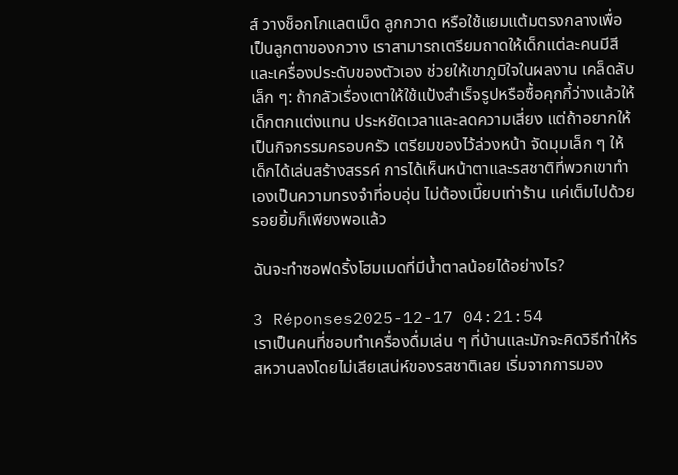ส์ วางช็อกโกแลตเม็ด ลูกกวาด หรือใช้แยมแต้มตรงกลางเพื่อเป็นลูกตาของกวาง เราสามารถเตรียมถาดให้เด็กแต่ละคนมีสีและเครื่องประดับของตัวเอง ช่วยให้เขาภูมิใจในผลงาน เคล็ดลับเล็ก ๆ: ถ้ากลัวเรื่องเตาให้ใช้แป้งสำเร็จรูปหรือซื้อคุกกี้ว่างแล้วให้เด็กตกแต่งแทน ประหยัดเวลาและลดความเสี่ยง แต่ถ้าอยากให้เป็นกิจกรรมครอบครัว เตรียมของไว้ล่วงหน้า จัดมุมเล็ก ๆ ให้เด็กได้เล่นสร้างสรรค์ การได้เห็นหน้าตาและรสชาติที่พวกเขาทำเองเป็นความทรงจำที่อบอุ่น ไม่ต้องเนี๊ยบเท่าร้าน แค่เต็มไปด้วยรอยยิ้มก็เพียงพอแล้ว

ฉันจะทำซอฟดริ้งโฮมเมดที่มีน้ำตาลน้อยได้อย่างไร?

3 Réponses2025-12-17 04:21:54
เราเป็นคนที่ชอบทำเครื่องดื่มเล่น ๆ ที่บ้านและมักจะคิดวิธีทำให้รสหวานลงโดยไม่เสียเสน่ห์ของรสชาติเลย เริ่มจากการมอง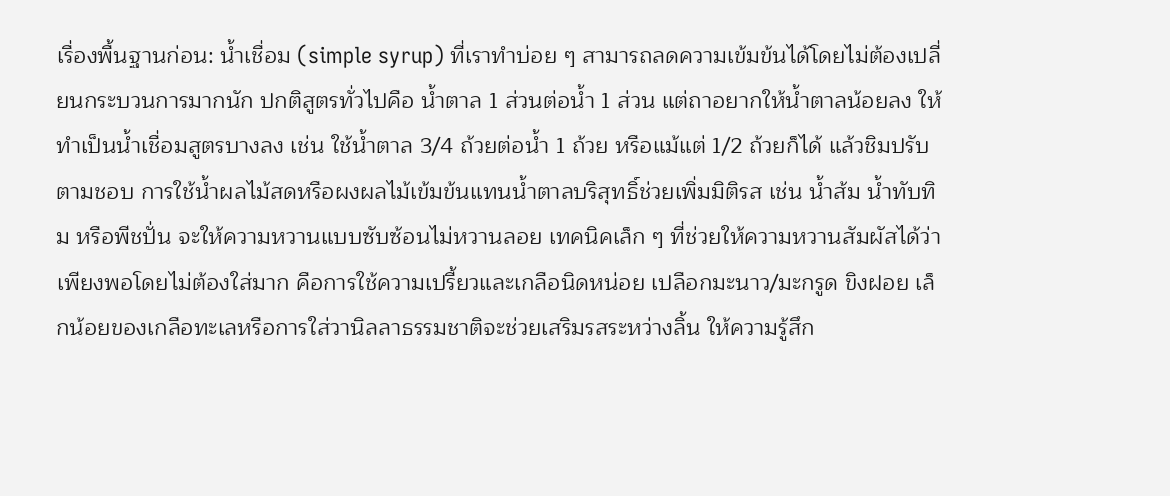เรื่องพื้นฐานก่อน: น้ำเชื่อม (simple syrup) ที่เราทำบ่อย ๆ สามารถลดความเข้มข้นได้โดยไม่ต้องเปลี่ยนกระบวนการมากนัก ปกติสูตรทั่วไปคือ น้ำตาล 1 ส่วนต่อน้ำ 1 ส่วน แต่ถาอยากให้น้ำตาลน้อยลง ให้ทำเป็นน้ำเชื่อมสูตรบางลง เช่น ใช้น้ำตาล 3/4 ถ้วยต่อน้ำ 1 ถ้วย หรือแม้แต่ 1/2 ถ้วยก็ได้ แล้วชิมปรับตามชอบ การใช้น้ำผลไม้สดหรือผงผลไม้เข้มข้นแทนน้ำตาลบริสุทธิ์ช่วยเพิ่มมิติรส เช่น น้ำส้ม น้ำทับทิม หรือพีชปั่น จะให้ความหวานแบบซับซ้อนไม่หวานลอย เทคนิคเล็ก ๆ ที่ช่วยให้ความหวานสัมผัสได้ว่าเพียงพอโดยไม่ต้องใส่มาก คือการใช้ความเปรี้ยวและเกลือนิดหน่อย เปลือกมะนาว/มะกรูด ขิงฝอย เล็กน้อยของเกลือทะเลหรือการใส่วานิลลาธรรมชาติจะช่วยเสริมรสระหว่างลิ้น ให้ความรู้สึก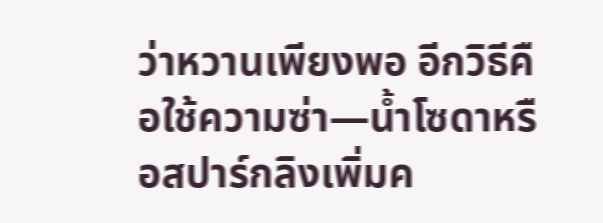ว่าหวานเพียงพอ อีกวิธีคือใช้ความซ่า—น้ำโซดาหรือสปาร์กลิงเพิ่มค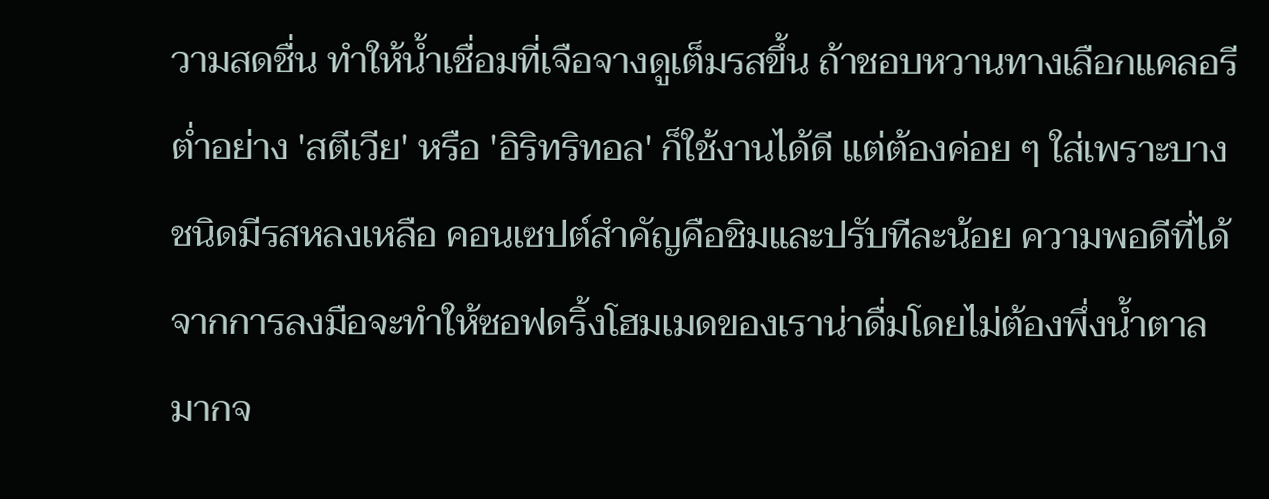วามสดชื่น ทำให้น้ำเชื่อมที่เจือจางดูเต็มรสขึ้น ถ้าชอบหวานทางเลือกแคลอรีต่ำอย่าง 'สตีเวีย' หรือ 'อิริทริทอล' ก็ใช้งานได้ดี แต่ต้องค่อย ๆ ใส่เพราะบางชนิดมีรสหลงเหลือ คอนเซปต์สำคัญคือชิมและปรับทีละน้อย ความพอดีที่ได้จากการลงมือจะทำให้ซอฟดริ้งโฮมเมดของเราน่าดื่มโดยไม่ต้องพึ่งน้ำตาลมากจ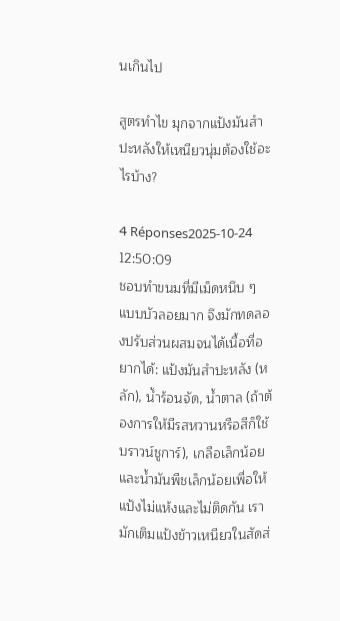นเกินไป

สูตรทำไข มุกจากแป้งมันสำปะหลังให้เหนียวนุ่มต้องใช้อะไรบ้าง?

4 Réponses2025-10-24 12:50:09
ชอบทำขนมที่มีเม็ดหนึบ ๆ แบบบัวลอยมาก จึงมักทดลองปรับส่วนผสมจนได้เนื้อที่อยากได้: แป้งมันสำปะหลัง (หลัก), น้ำร้อนจัด, น้ำตาล (ถ้าต้องการให้มีรสหวานหรือสีก็ใช้บราวน์ชูการ์), เกลือเล็กน้อย และน้ำมันพืชเล็กน้อยเพื่อให้แป้งไม่แห้งและไม่ติดกัน เรามักเติมแป้งข้าวเหนียวในสัดส่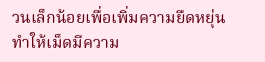วนเล็กน้อยเพื่อเพิ่มความยืดหยุ่น ทำให้เม็ดมีความ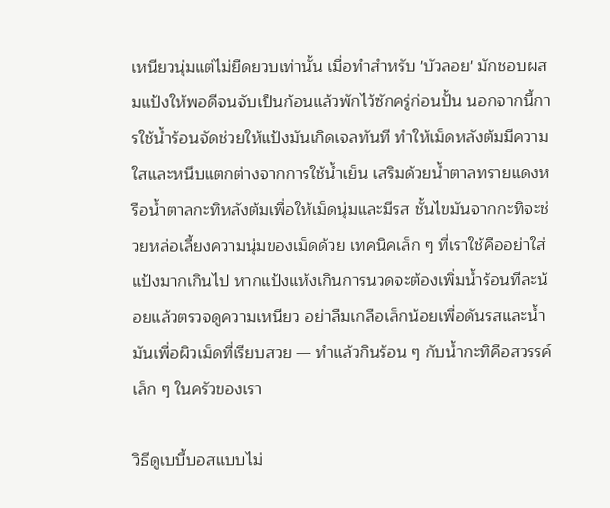เหนียวนุ่มแต่ไม่ยืดยวบเท่านั้น เมื่อทำสำหรับ 'บัวลอย' มักชอบผสมแป้งให้พอดีจนจับเป็นก้อนแล้วพักไว้ซักครู่ก่อนปั้น นอกจากนี้การใช้น้ำร้อนจัดช่วยให้แป้งมันเกิดเจลทันที ทำให้เม็ดหลังต้มมีความใสและหนึบแตกต่างจากการใช้น้ำเย็น เสริมด้วยน้ำตาลทรายแดงหรือน้ำตาลกะทิหลังต้มเพื่อให้เม็ดนุ่มและมีรส ชั้นไขมันจากกะทิจะช่วยหล่อเลี้ยงความนุ่มของเม็ดด้วย เทคนิคเล็ก ๆ ที่เราใช้คืออย่าใส่แป้งมากเกินไป หากแป้งแห้งเกินการนวดจะต้องเพิ่มน้ำร้อนทีละน้อยแล้วตรวจดูความเหนียว อย่าลืมเกลือเล็กน้อยเพื่อดันรสและน้ำมันเพื่อผิวเม็ดที่เรียบสวย — ทำแล้วกินร้อน ๆ กับน้ำกะทิคือสวรรค์เล็ก ๆ ในครัวของเรา

วิธีดูเบบี้บอสแบบไม่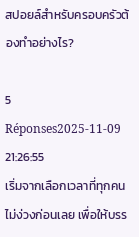สปอยล์สำหรับครอบครัวต้องทำอย่างไร?

5 Réponses2025-11-09 21:26:55
เริ่มจากเลือกเวลาที่ทุกคนไม่ง่วงก่อนเลย เพื่อให้บรร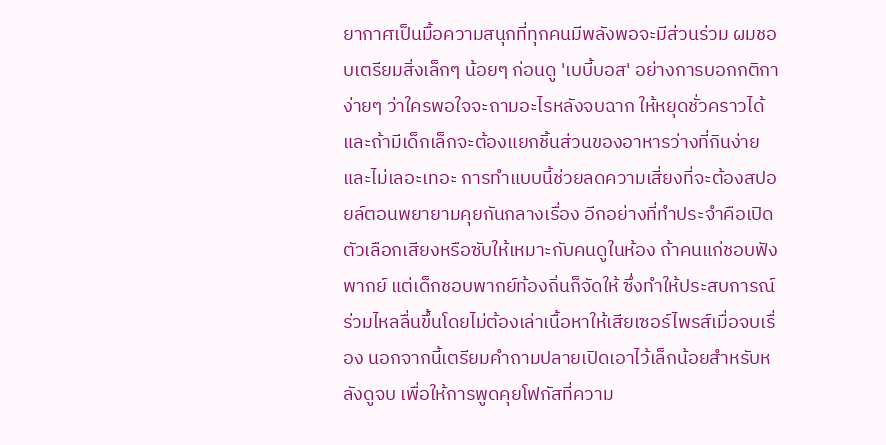ยากาศเป็นมื้อความสนุกที่ทุกคนมีพลังพอจะมีส่วนร่วม ผมชอบเตรียมสิ่งเล็กๆ น้อยๆ ก่อนดู 'เบบี้บอส' อย่างการบอกกติกาง่ายๆ ว่าใครพอใจจะถามอะไรหลังจบฉาก ให้หยุดชั่วคราวได้ และถ้ามีเด็กเล็กจะต้องแยกชิ้นส่วนของอาหารว่างที่กินง่ายและไม่เลอะเทอะ การทำแบบนี้ช่วยลดความเสี่ยงที่จะต้องสปอยล์ตอนพยายามคุยกันกลางเรื่อง อีกอย่างที่ทำประจำคือเปิดตัวเลือกเสียงหรือซับให้เหมาะกับคนดูในห้อง ถ้าคนแก่ชอบฟังพากย์ แต่เด็กชอบพากย์ท้องถิ่นก็จัดให้ ซึ่งทำให้ประสบการณ์ร่วมไหลลื่นขึ้นโดยไม่ต้องเล่าเนื้อหาให้เสียเซอร์ไพรส์เมื่อจบเรื่อง นอกจากนี้เตรียมคำถามปลายเปิดเอาไว้เล็กน้อยสำหรับหลังดูจบ เพื่อให้การพูดคุยโฟกัสที่ความ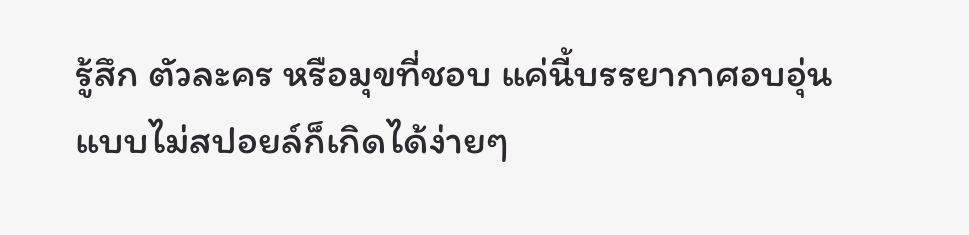รู้สึก ตัวละคร หรือมุขที่ชอบ แค่นี้บรรยากาศอบอุ่นแบบไม่สปอยล์ก็เกิดได้ง่ายๆ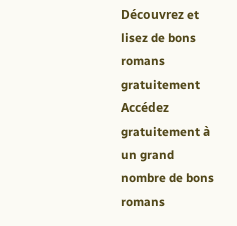Découvrez et lisez de bons romans gratuitement
Accédez gratuitement à un grand nombre de bons romans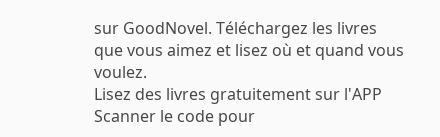sur GoodNovel. Téléchargez les livres que vous aimez et lisez où et quand vous voulez.
Lisez des livres gratuitement sur l'APP
Scanner le code pour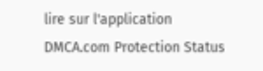lire sur l'application
DMCA.com Protection Status